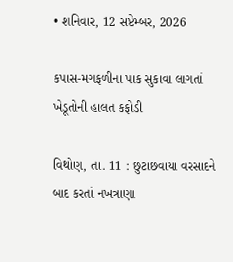• શનિવાર, 12 સપ્ટેમ્બર, 2026

કપાસ-મગફળીના પાક સુકાવા લાગતાં ખેડૂતોની હાલત કફોડી

વિથોણ, તા. 11 : છુટાછવાયા વરસાદને બાદ કરતાં નખત્રાણા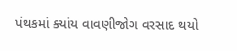પંથકમાં ક્યાંય વાવણીજોગ વરસાદ થયો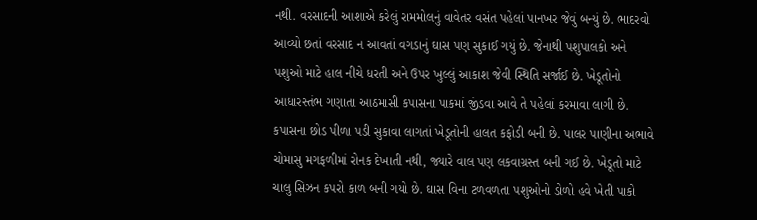નથી. વરસાદની આશાએ કરેલું રામમોલનું વાવેતર વસંત પહેલાં પાનખર જેવું બન્યું છે. ભાદરવો આવ્યો છતાં વરસાદ ન આવતાં વગડાનું ઘાસ પણ સુકાઈ ગયું છે. જેનાથી પશુપાલકો અને પશુઓ માટે હાલ નીચે ધરતી અને ઉપર ખુલ્લું આકાશ જેવી સ્થિતિ સર્જાઈ છે. ખેડૂતોનો આધારસ્તંભ ગણાતા આઠમાસી કપાસના પાકમાં જીંડવા આવે તે પહેલાં કરમાવા લાગી છે. કપાસના છોડ પીળા પડી સુકાવા લાગતાં ખેડૂતોની હાલત કફોડી બની છે. પાલર પાણીના અભાવે ચોમાસુ મગફળીમાં રોનક દેખાતી નથી, જ્યારે વાલ પણ લકવાગ્રસ્ત બની ગઈ છે. ખેડૂતો માટે ચાલુ સિઝન કપરો કાળ બની ગયો છે. ઘાસ વિના ટળવળતા પશુઓનો ડોળો હવે ખેતી પાકો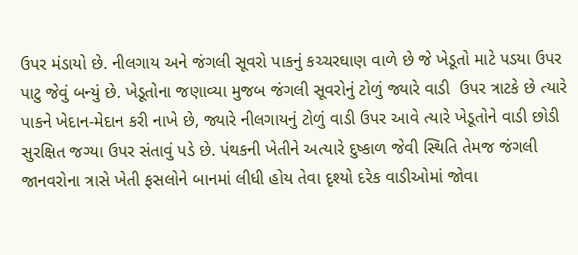ઉપર મંડાયો છે. નીલગાય અને જંગલી સૂવરો પાકનું કચ્ચરઘાણ વાળે છે જે ખેડૂતો માટે પડયા ઉપર પાટુ જેવું બન્યું છે. ખેડૂતોના જણાવ્યા મુજબ જંગલી સૂવરોનું ટોળું જ્યારે વાડી  ઉપર ત્રાટકે છે ત્યારે પાકને ખેદાન-મેદાન કરી નાખે છે, જ્યારે નીલગાયનું ટોળું વાડી ઉપર આવે ત્યારે ખેડૂતોને વાડી છોડી સુરક્ષિત જગ્યા ઉપર સંતાવું પડે છે. પંથકની ખેતીને અત્યારે દુષ્કાળ જેવી સ્થિતિ તેમજ જંગલી જાનવરોના ત્રાસે ખેતી ફસલોને બાનમાં લીધી હોય તેવા દૃશ્યો દરેક વાડીઓમાં જોવા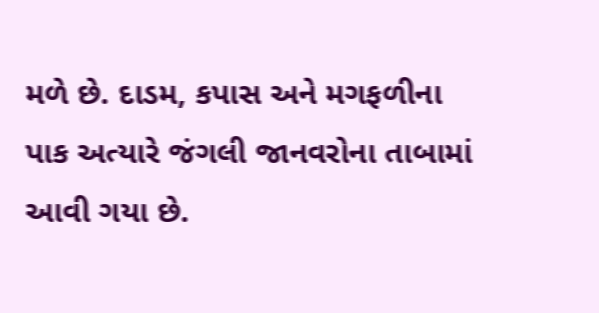મળે છે. દાડમ, કપાસ અને મગફળીના પાક અત્યારે જંગલી જાનવરોના તાબામાં આવી ગયા છે.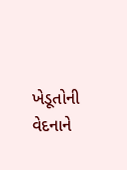ખેડૂતોની વેદનાને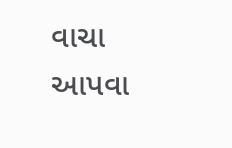વાચા આપવા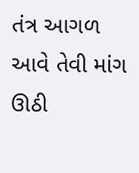તંત્ર આગળ આવે તેવી માંગ  ઊઠી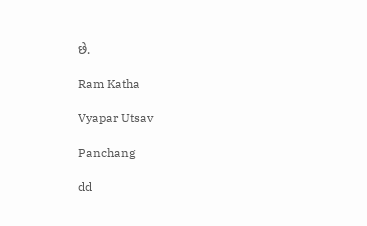છે.

Ram Katha

Vyapar Utsav

Panchang

dd